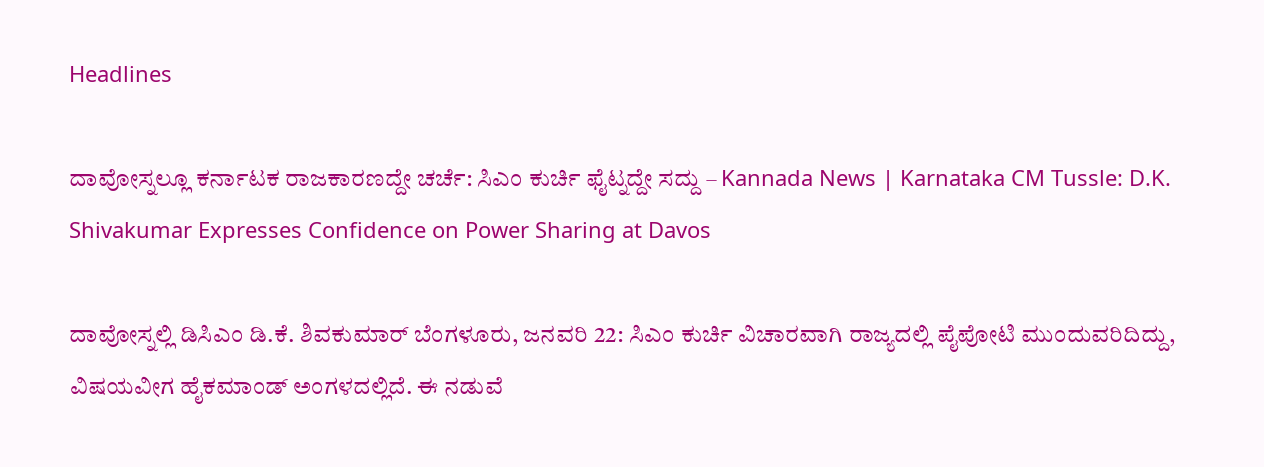Headlines

ದಾವೋಸ್ನಲ್ಲೂ ಕರ್ನಾಟಕ ರಾಜಕಾರಣದ್ದೇ ಚರ್ಚೆ: ಸಿಎಂ ಕುರ್ಚಿ ಫೈಟ್ನದ್ದೇ ಸದ್ದು – Kannada News | Karnataka CM Tussle: D.K. Shivakumar Expresses Confidence on Power Sharing at Davos

ದಾವೋಸ್ನಲ್ಲಿ ಡಿಸಿಎಂ ಡಿ.ಕೆ. ಶಿವಕುಮಾರ್ ಬೆಂಗಳೂರು, ಜನವರಿ 22: ಸಿಎಂ ಕುರ್ಚಿ ವಿಚಾರವಾಗಿ ರಾಜ್ಯದಲ್ಲಿ ಪೈಪೋಟಿ ಮುಂದುವರಿದಿದ್ದು, ವಿಷಯವೀಗ ಹೈಕಮಾಂಡ್ ಅಂಗಳದಲ್ಲಿದೆ. ಈ ನಡುವೆ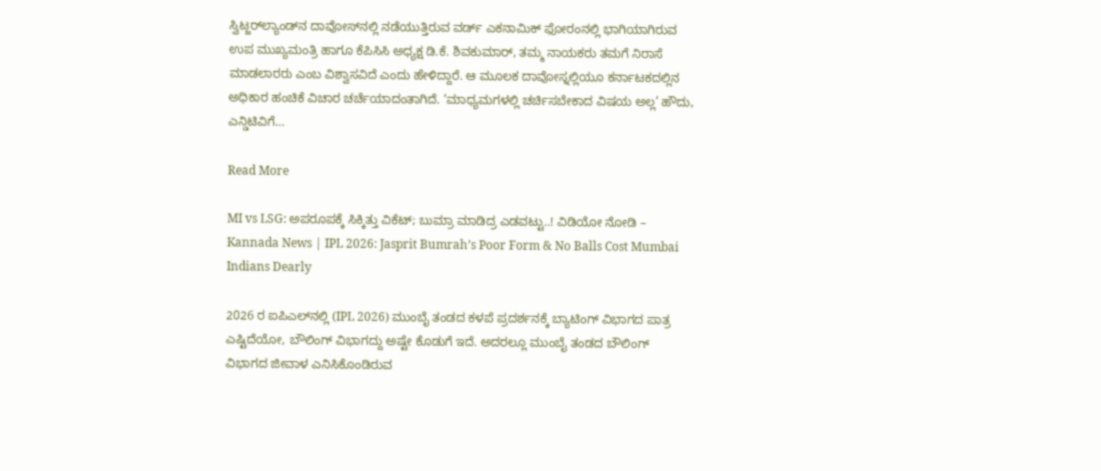ಸ್ವಿಟ್ಜರ್‌ಲ್ಯಾಂಡ್‌ನ ದಾವೋಸ್‌ನಲ್ಲಿ ನಡೆಯುತ್ತಿರುವ ವರ್ಡ್ ಎಕನಾಮಿಕ್ ಫೋರಂನಲ್ಲಿ ಭಾಗಿಯಾಗಿರುವ ಉಪ ಮುಖ್ಯಮಂತ್ರಿ ಹಾಗೂ ಕೆಪಿಸಿಸಿ ಅಧ್ಯಕ್ಷ ಡಿ.ಕೆ. ಶಿವಕುಮಾರ್, ತಮ್ಮ ನಾಯಕರು ತಮಗೆ ನಿರಾಸೆ ಮಾಡಲಾರರು ಎಂಬ ವಿಶ್ವಾಸವಿದೆ ಎಂದು ಹೇಳಿದ್ದಾರೆ. ಆ ಮೂಲಕ ದಾವೋಸ್ನಲ್ಲಿಯೂ ಕರ್ನಾಟಕದಲ್ಲಿನ ಅಧಿಕಾರ ಹಂಚಿಕೆ ವಿಚಾರ ಚರ್ಚೆಯಾದಂತಾಗಿದೆ. ‘ಮಾಧ್ಯಮಗಳಲ್ಲಿ ಚರ್ಚಿಸಬೇಕಾದ ವಿಷಯ ಅಲ್ಲ’ ಹೌದು, ಎನ್ಡಿಟಿವಿಗೆ…

Read More

MI vs LSG: ಅಪರೂಪಕ್ಕೆ ಸಿಕ್ಕಿತ್ತು ವಿಕೆಟ್; ಬುಮ್ರಾ ಮಾಡಿದ್ರ ಎಡವಟ್ಟು..! ವಿಡಿಯೋ ನೋಡಿ – Kannada News | IPL 2026: Jasprit Bumrah’s Poor Form & No Balls Cost Mumbai Indians Dearly

2026 ರ ಐಪಿಎಲ್‌ನಲ್ಲಿ (IPL 2026) ಮುಂಬೈ ತಂಡದ ಕಳಪೆ ಪ್ರದರ್ಶನಕ್ಕೆ ಬ್ಯಾಟಿಂಗ್‌ ವಿಭಾಗದ ಪಾತ್ರ ಎಷ್ಟಿದೆಯೋ, ಬೌಲಿಂಗ್ ವಿಭಾಗದ್ದು ಅಷ್ಟೇ ಕೊಡುಗೆ ಇದೆ. ಅದರಲ್ಲೂ ಮುಂಬೈ ತಂಡದ ಬೌಲಿಂಗ್ ವಿಭಾಗದ ಜೀವಾಳ ಎನಿಸಿಕೊಂಡಿರುವ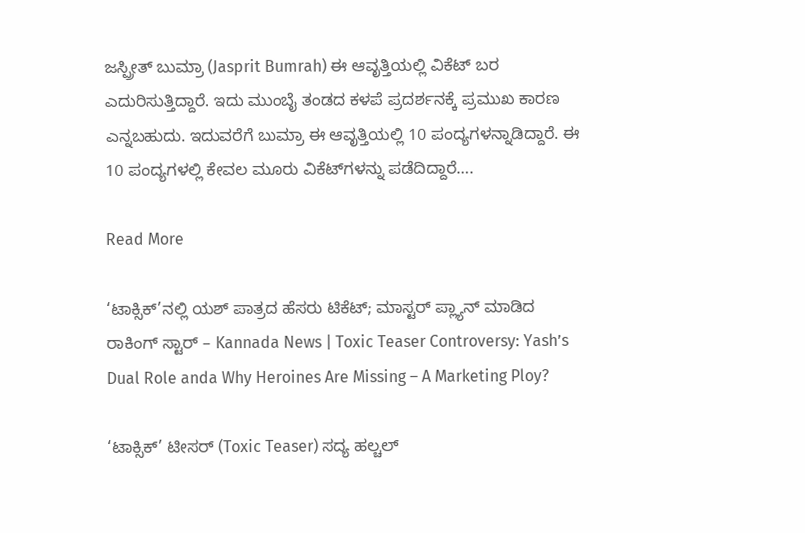ಜಸ್ಪ್ರೀತ್ ಬುಮ್ರಾ (Jasprit Bumrah) ಈ ಆವೃತ್ತಿಯಲ್ಲಿ ವಿಕೆಟ್ ಬರ ಎದುರಿಸುತ್ತಿದ್ದಾರೆ. ಇದು ಮುಂಬೈ ತಂಡದ ಕಳಪೆ ಪ್ರದರ್ಶನಕ್ಕೆ ಪ್ರಮುಖ ಕಾರಣ ಎನ್ನಬಹುದು. ಇದುವರೆಗೆ ಬುಮ್ರಾ ಈ ಆವೃತ್ತಿಯಲ್ಲಿ 10 ಪಂದ್ಯಗಳನ್ನಾಡಿದ್ದಾರೆ. ಈ 10 ಪಂದ್ಯಗಳಲ್ಲಿ ಕೇವಲ ಮೂರು ವಿಕೆಟ್‌ಗಳನ್ನು ಪಡೆದಿದ್ದಾರೆ….

Read More

‘ಟಾಕ್ಸಿಕ್’ನಲ್ಲಿ ಯಶ್ ಪಾತ್ರದ ಹೆಸರು ಟಿಕೆಟ್; ಮಾಸ್ಟರ್ ಪ್ಲ್ಯಾನ್ ಮಾಡಿದ ರಾಕಿಂಗ್ ಸ್ಟಾರ್ – Kannada News | Toxic Teaser Controversy: Yash’s Dual Role anda Why Heroines Are Missing – A Marketing Ploy?

‘ಟಾಕ್ಸಿಕ್’ ಟೀಸರ್ (Toxic Teaser) ಸದ್ಯ ಹಲ್ಚಲ್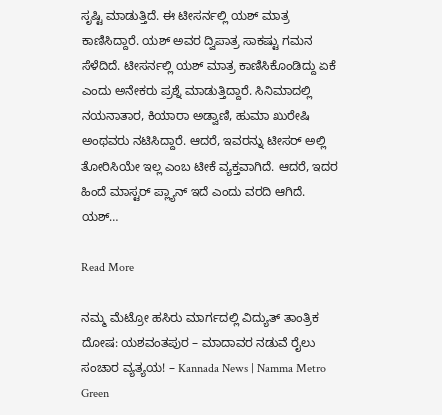ಸೃಷ್ಟಿ ಮಾಡುತ್ತಿದೆ. ಈ ಟೀಸರ್ನಲ್ಲಿ ಯಶ್ ಮಾತ್ರ ಕಾಣಿಸಿದ್ದಾರೆ. ಯಶ್ ಅವರ ದ್ವಿಪಾತ್ರ ಸಾಕಷ್ಟು ಗಮನ ಸೆಳೆದಿದೆ. ಟೀಸರ್ನಲ್ಲಿ ಯಶ್ ಮಾತ್ರ ಕಾಣಿಸಿಕೊಂಡಿದ್ದು ಏಕೆ ಎಂದು ಅನೇಕರು ಪ್ರಶ್ನೆ ಮಾಡುತ್ತಿದ್ದಾರೆ. ಸಿನಿಮಾದಲ್ಲಿ ನಯನಾತಾರ, ಕಿಯಾರಾ ಅಡ್ವಾಣಿ, ಹುಮಾ ಖುರೇಷಿ ಅಂಥವರು ನಟಿಸಿದ್ದಾರೆ. ಆದರೆ, ಇವರನ್ನು ಟೀಸರ್ ಅಲ್ಲಿ ತೋರಿಸಿಯೇ ಇಲ್ಲ ಎಂಬ ಟೀಕೆ ವ್ಯಕ್ತವಾಗಿದೆ. ಆದರೆ, ಇದರ ಹಿಂದೆ ಮಾಸ್ಟರ್ ಪ್ಲ್ಯಾನ್ ಇದೆ ಎಂದು ವರದಿ ಆಗಿದೆ. ಯಶ್…

Read More

ನಮ್ಮ ಮೆಟ್ರೋ ಹಸಿರು ಮಾರ್ಗದಲ್ಲಿ ವಿದ್ಯುತ್ ತಾಂತ್ರಿಕ ದೋಷ: ಯಶವಂತಪುರ – ಮಾದಾವರ ನಡುವೆ ರೈಲು ಸಂಚಾರ ವ್ಯತ್ಯಯ! – Kannada News | Namma Metro Green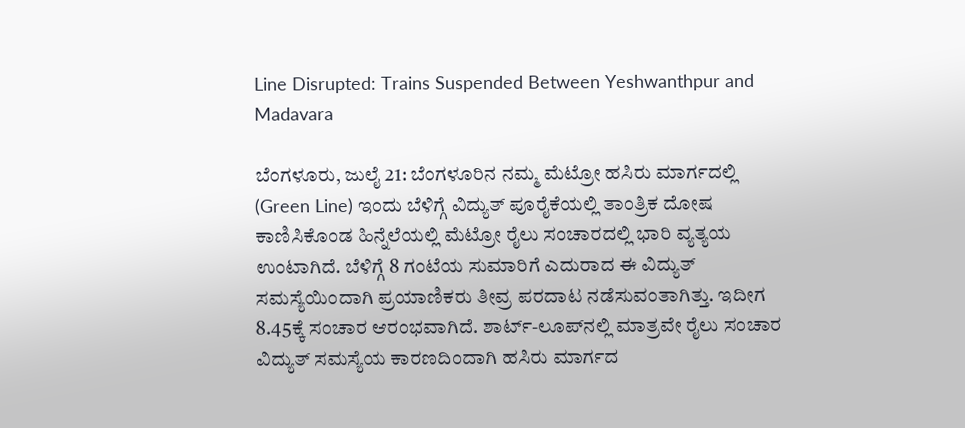Line Disrupted: Trains Suspended Between Yeshwanthpur and Madavara

ಬೆಂಗಳೂರು, ಜುಲೈ 21: ಬೆಂಗಳೂರಿನ ನಮ್ಮ ಮೆಟ್ರೋ ಹಸಿರು ಮಾರ್ಗದಲ್ಲಿ (Green Line) ಇಂದು ಬೆಳಿಗ್ಗೆ ವಿದ್ಯುತ್ ಪೂರೈಕೆಯಲ್ಲಿ ತಾಂತ್ರಿಕ ದೋಷ ಕಾಣಿಸಿಕೊಂಡ ಹಿನ್ನೆಲೆಯಲ್ಲಿ ಮೆಟ್ರೋ ರೈಲು ಸಂಚಾರದಲ್ಲಿ ಭಾರಿ ವ್ಯತ್ಯಯ ಉಂಟಾಗಿದೆ. ಬೆಳಿಗ್ಗೆ 8 ಗಂಟೆಯ ಸುಮಾರಿಗೆ ಎದುರಾದ ಈ ವಿದ್ಯುತ್ ಸಮಸ್ಯೆಯಿಂದಾಗಿ ಪ್ರಯಾಣಿಕರು ತೀವ್ರ ಪರದಾಟ ನಡೆಸುವಂತಾಗಿತ್ತು. ಇದೀಗ 8.45ಕ್ಕೆ ಸಂಚಾರ ಆರಂಭವಾಗಿದೆ. ಶಾರ್ಟ್-ಲೂಪ್‌ನಲ್ಲಿ ಮಾತ್ರವೇ ರೈಲು ಸಂಚಾರ ವಿದ್ಯುತ್‌ ಸಮಸ್ಯೆಯ ಕಾರಣದಿಂದಾಗಿ ಹಸಿರು ಮಾರ್ಗದ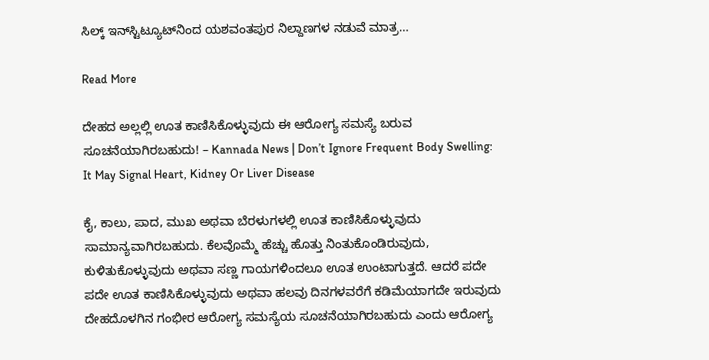ಸಿಲ್ಕ್ ಇನ್‌ಸ್ಟಿಟ್ಯೂಟ್‌ನಿಂದ ಯಶವಂತಪುರ ನಿಲ್ದಾಣಗಳ ನಡುವೆ ಮಾತ್ರ…

Read More

ದೇಹದ ಅಲ್ಲಲ್ಲಿ ಊತ ಕಾಣಿಸಿಕೊಳ್ಳುವುದು ಈ ಆರೋಗ್ಯ ಸಮಸ್ಯೆ ಬರುವ ಸೂಚನೆಯಾಗಿರಬಹುದು! – Kannada News | Don’t Ignore Frequent Body Swelling: It May Signal Heart, Kidney Or Liver Disease

ಕೈ, ಕಾಲು, ಪಾದ, ಮುಖ ಅಥವಾ ಬೆರಳುಗಳಲ್ಲಿ ಊತ ಕಾಣಿಸಿಕೊಳ್ಳುವುದು ಸಾಮಾನ್ಯವಾಗಿರಬಹುದು. ಕೆಲವೊಮ್ಮೆ ಹೆಚ್ಚು ಹೊತ್ತು ನಿಂತುಕೊಂಡಿರುವುದು, ಕುಳಿತುಕೊಳ್ಳುವುದು ಅಥವಾ ಸಣ್ಣ ಗಾಯಗಳಿಂದಲೂ ಊತ ಉಂಟಾಗುತ್ತದೆ. ಆದರೆ ಪದೇ ಪದೇ ಊತ ಕಾಣಿಸಿಕೊಳ್ಳುವುದು ಅಥವಾ ಹಲವು ದಿನಗಳವರೆಗೆ ಕಡಿಮೆಯಾಗದೇ ಇರುವುದು ದೇಹದೊಳಗಿನ ಗಂಭೀರ ಆರೋಗ್ಯ ಸಮಸ್ಯೆಯ ಸೂಚನೆಯಾಗಿರಬಹುದು ಎಂದು ಆರೋಗ್ಯ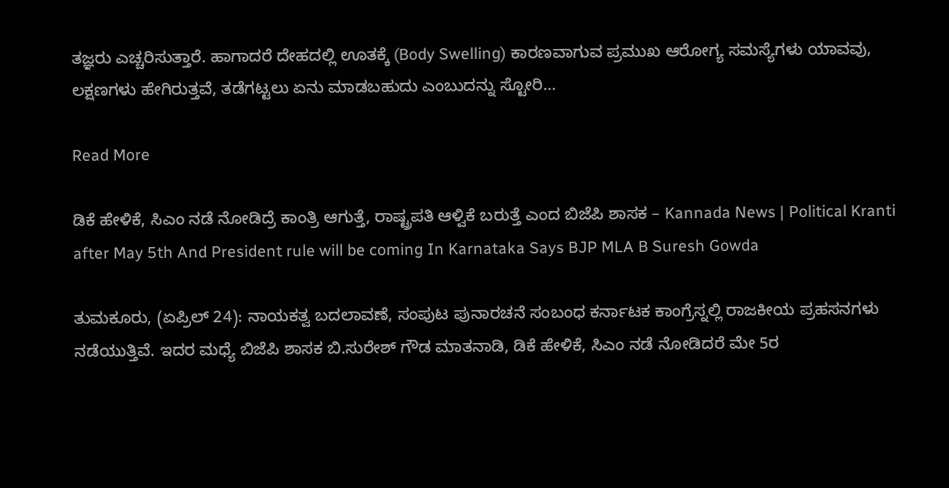ತಜ್ಞರು ಎಚ್ಚರಿಸುತ್ತಾರೆ. ಹಾಗಾದರೆ ದೇಹದಲ್ಲಿ ಊತಕ್ಕೆ (Body Swelling) ಕಾರಣವಾಗುವ ಪ್ರಮುಖ ಆರೋಗ್ಯ ಸಮಸ್ಯೆಗಳು ಯಾವವು, ಲಕ್ಷಣಗಳು ಹೇಗಿರುತ್ತವೆ, ತಡೆಗಟ್ಟಲು ಏನು ಮಾಡಬಹುದು ಎಂಬುದನ್ನು ಸ್ಟೋರಿ…

Read More

ಡಿಕೆ ಹೇಳಿಕೆ, ಸಿಎಂ ನಡೆ ನೋಡಿದ್ರೆ ಕಾಂತ್ರಿ ಆಗುತ್ತೆ, ರಾಷ್ಟ್ರಪತಿ ಆಳ್ವಿಕೆ ಬರುತ್ತೆ ಎಂದ ಬಿಜೆಪಿ ಶಾಸಕ – Kannada News | Political Kranti after May 5th And President rule will be coming In Karnataka Says BJP MLA B Suresh Gowda

ತುಮಕೂರು, (ಏಪ್ರಿಲ್ 24): ನಾಯಕತ್ವ ಬದಲಾವಣೆ, ಸಂಪುಟ ಪುನಾರಚನೆ ಸಂಬಂಧ ಕರ್ನಾಟಕ ಕಾಂಗ್ರೆಸ್ನಲ್ಲಿ ರಾಜಕೀಯ ಪ್ರಹಸನಗಳು ನಡೆಯುತ್ತಿವೆ. ಇದರ ಮಧ್ಯೆ ಬಿಜೆಪಿ ಶಾಸಕ ಬಿ.ಸುರೇಶ್ ಗೌಡ ಮಾತನಾಡಿ, ಡಿಕೆ ಹೇಳಿಕೆ, ಸಿಎಂ ನಡೆ ನೋಡಿದರೆ ಮೇ 5ರ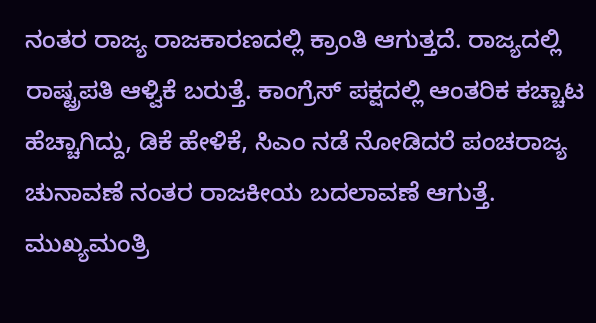ನಂತರ ರಾಜ್ಯ ರಾಜಕಾರಣದಲ್ಲಿ ಕ್ರಾಂತಿ ಆಗುತ್ತದೆ. ರಾಜ್ಯದಲ್ಲಿ ರಾಷ್ಟ್ರಪತಿ ಆಳ್ವಿಕೆ ಬರುತ್ತೆ. ಕಾಂಗ್ರೆಸ್ ಪಕ್ಷದಲ್ಲಿ ಆಂತರಿಕ ಕಚ್ಚಾಟ ಹೆಚ್ಚಾಗಿದ್ದು, ಡಿಕೆ ಹೇಳಿಕೆ, ಸಿಎಂ ನಡೆ ನೋಡಿದರೆ ಪಂಚರಾಜ್ಯ ಚುನಾವಣೆ ನಂತರ ರಾಜಕೀಯ ಬದಲಾವಣೆ ಆಗುತ್ತೆ. ಮುಖ್ಯಮಂತ್ರಿ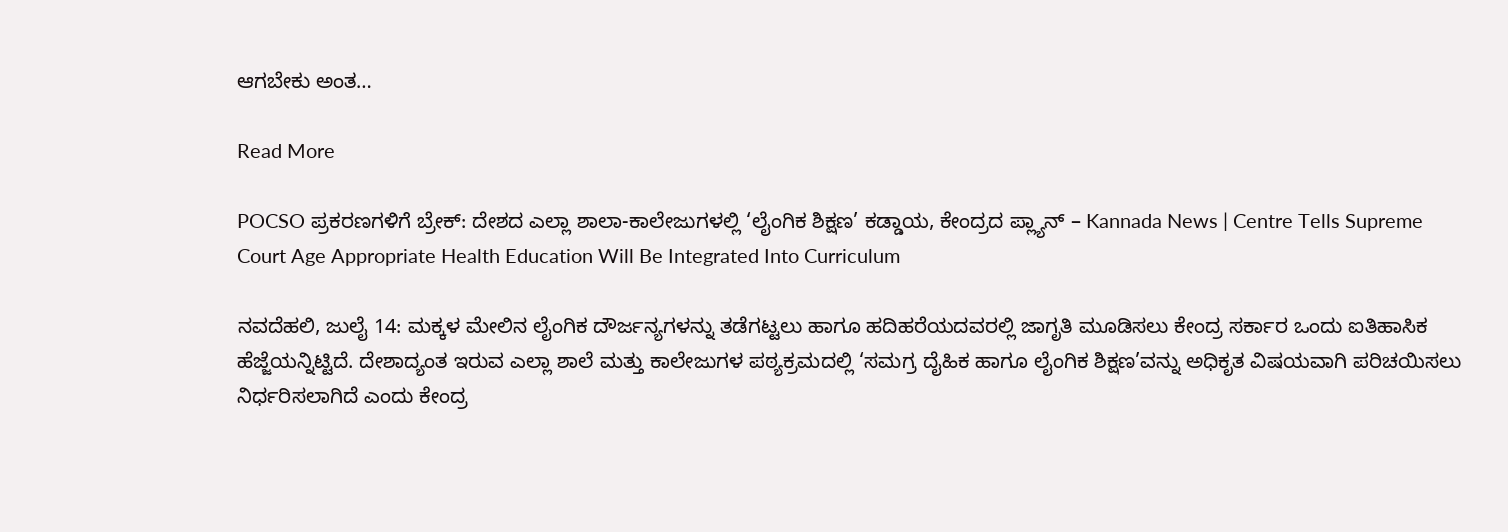ಆಗಬೇಕು ಅಂತ…

Read More

POCSO ಪ್ರಕರಣಗಳಿಗೆ ಬ್ರೇಕ್: ದೇಶದ ಎಲ್ಲಾ ಶಾಲಾ-ಕಾಲೇಜುಗಳಲ್ಲಿ ‘ಲೈಂಗಿಕ ಶಿಕ್ಷಣ’ ಕಡ್ಡಾಯ, ಕೇಂದ್ರದ ಪ್ಲ್ಯಾನ್ – Kannada News | Centre Tells Supreme Court Age Appropriate Health Education Will Be Integrated Into Curriculum

ನವದೆಹಲಿ, ಜುಲೈ 14: ಮಕ್ಕಳ ಮೇಲಿನ ಲೈಂಗಿಕ ದೌರ್ಜನ್ಯಗಳನ್ನು ತಡೆಗಟ್ಟಲು ಹಾಗೂ ಹದಿಹರೆಯದವರಲ್ಲಿ ಜಾಗೃತಿ ಮೂಡಿಸಲು ಕೇಂದ್ರ ಸರ್ಕಾರ ಒಂದು ಐತಿಹಾಸಿಕ ಹೆಜ್ಜೆಯನ್ನಿಟ್ಟಿದೆ. ದೇಶಾದ್ಯಂತ ಇರುವ ಎಲ್ಲಾ ಶಾಲೆ ಮತ್ತು ಕಾಲೇಜುಗಳ ಪಠ್ಯಕ್ರಮದಲ್ಲಿ ‘ಸಮಗ್ರ ದೈಹಿಕ ಹಾಗೂ ಲೈಂಗಿಕ ಶಿಕ್ಷಣ’ವನ್ನು ಅಧಿಕೃತ ವಿಷಯವಾಗಿ ಪರಿಚಯಿಸಲು ನಿರ್ಧರಿಸಲಾಗಿದೆ ಎಂದು ಕೇಂದ್ರ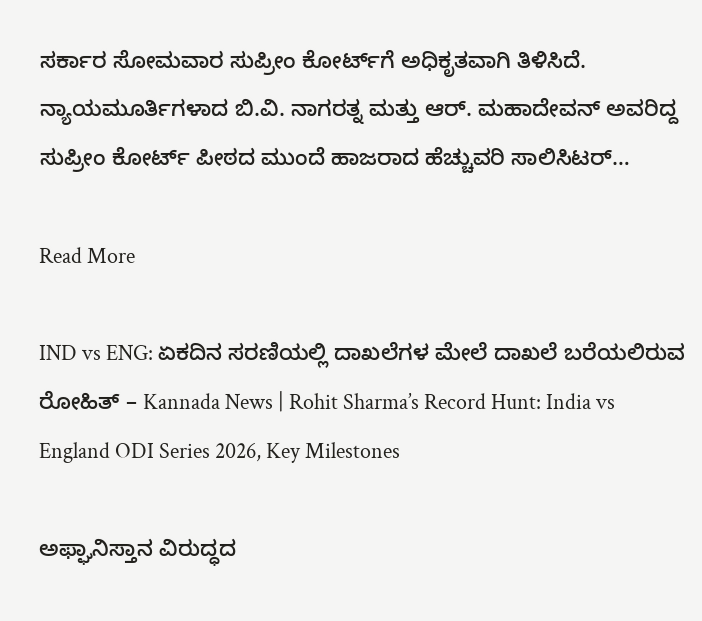ಸರ್ಕಾರ ಸೋಮವಾರ ಸುಪ್ರೀಂ ಕೋರ್ಟ್‌ಗೆ ಅಧಿಕೃತವಾಗಿ ತಿಳಿಸಿದೆ. ನ್ಯಾಯಮೂರ್ತಿಗಳಾದ ಬಿ.ವಿ. ನಾಗರತ್ನ ಮತ್ತು ಆರ್. ಮಹಾದೇವನ್ ಅವರಿದ್ದ ಸುಪ್ರೀಂ ಕೋರ್ಟ್ ಪೀಠದ ಮುಂದೆ ಹಾಜರಾದ ಹೆಚ್ಚುವರಿ ಸಾಲಿಸಿಟರ್…

Read More

IND vs ENG: ಏಕದಿನ ಸರಣಿಯಲ್ಲಿ ದಾಖಲೆಗಳ ಮೇಲೆ ದಾಖಲೆ ಬರೆಯಲಿರುವ ರೋಹಿತ್ – Kannada News | Rohit Sharma’s Record Hunt: India vs England ODI Series 2026, Key Milestones

ಅಫ್ಘಾನಿಸ್ತಾನ ವಿರುದ್ಧದ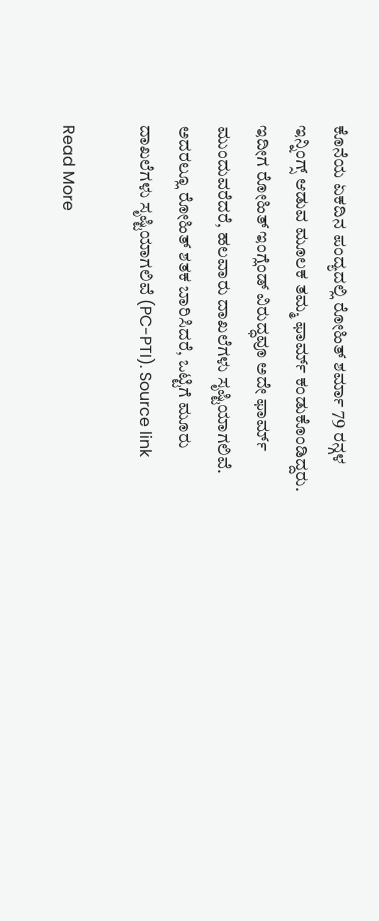ಕೊನೆಯ ಏಕದಿನ ಪಂದ್ಯದಲ್ಲಿ ರೋಹಿತ್ ಶರ್ಮಾ 79 ರನ್ಗಳ ಇನ್ನಿಂಗ್ಸ್ ಆಡುವ ಮೂಲಕ ತಮ್ಮ ಫಾರ್ಮ್ ಕಂಡುಕೊಂಡಿದ್ದರು. ಇದೀಗ ರೋಹಿತ್ ಇಂಗ್ಲೆಂಡ್‌ ವಿರುದ್ಧವೂ ಅದೇ ಫಾರ್ಮ್ ಮುಂದುವರೆದರೆ, ಹಲವಾರು ದಾಖಲೆಗಳು ಸೃಷ್ಟಿಯಾಗಲಿವೆ. ಅದರಲ್ಲೂ ರೋಹಿತ್ ಶತಕ ಬಾರಿಸಿದರೆ, ಒಟ್ಟಿಗೆ ಮೂರು ದಾಖಲೆಗಳು ಸೃಷ್ಟಿಯಾಗಲಿವೆ (PC-PTI). Source link

Read More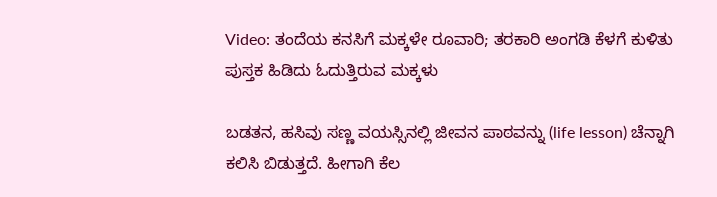Video: ತಂದೆಯ ಕನಸಿಗೆ ಮಕ್ಕಳೇ ರೂವಾರಿ; ತರಕಾರಿ ಅಂಗಡಿ ಕೆಳಗೆ ಕುಳಿತು ಪುಸ್ತಕ ಹಿಡಿದು ಓದುತ್ತಿರುವ ಮಕ್ಕಳು

ಬಡತನ, ಹಸಿವು ಸಣ್ಣ ವಯಸ್ಸಿನಲ್ಲಿ ಜೀವನ ಪಾಠವನ್ನು (life lesson) ಚೆನ್ನಾಗಿ ಕಲಿಸಿ ಬಿಡುತ್ತದೆ. ಹೀಗಾಗಿ ಕೆಲ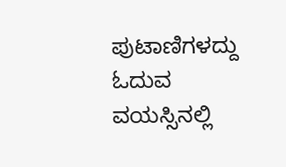ಪುಟಾಣಿಗಳದ್ದು ಓದುವ ವಯಸ್ಸಿನಲ್ಲಿ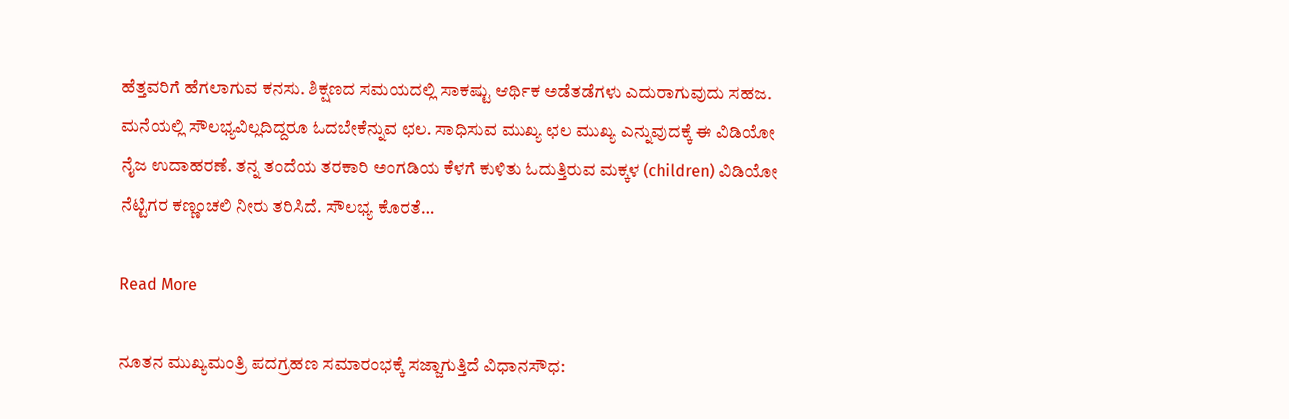ಹೆತ್ತವರಿಗೆ ಹೆಗಲಾಗುವ ಕನಸು. ಶಿಕ್ಷಣದ ಸಮಯದಲ್ಲಿ ಸಾಕಷ್ಟು ಆರ್ಥಿಕ ಅಡೆತಡೆಗಳು ಎದುರಾಗುವುದು ಸಹಜ. ಮನೆಯಲ್ಲಿ ಸೌಲಭ್ಯವಿಲ್ಲದಿದ್ದರೂ ಓದಬೇಕೆನ್ನುವ ಛಲ. ಸಾಧಿಸುವ ಮುಖ್ಯ ಛಲ ಮುಖ್ಯ ಎನ್ನುವುದಕ್ಕೆ ಈ ವಿಡಿಯೋ ನೈಜ ಉದಾಹರಣೆ. ತನ್ನ ತಂದೆಯ ತರಕಾರಿ ಅಂಗಡಿಯ ಕೆಳಗೆ ಕುಳಿತು ಓದುತ್ತಿರುವ ಮಕ್ಕಳ (children) ವಿಡಿಯೋ ನೆಟ್ಟಿಗರ ಕಣ್ಣಂಚಲಿ ನೀರು ತರಿಸಿದೆ. ಸೌಲಭ್ಯ ಕೊರತೆ…

Read More

ನೂತನ ಮುಖ್ಯಮಂತ್ರಿ ಪದಗ್ರಹಣ ಸಮಾರಂಭಕ್ಕೆ ಸಜ್ಜಾಗುತ್ತಿದೆ ವಿಧಾನಸೌಧ: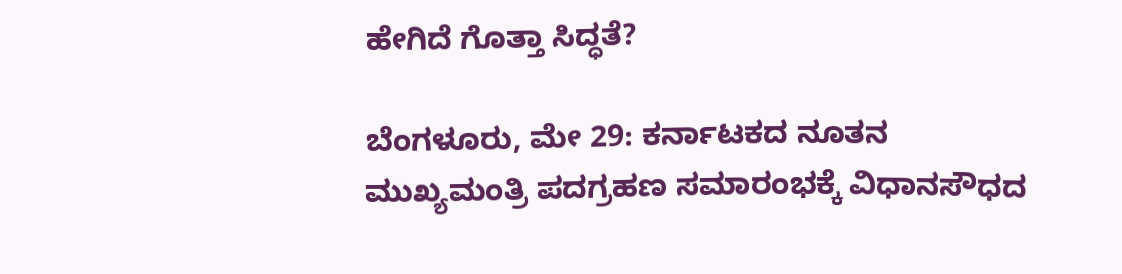ಹೇಗಿದೆ ಗೊತ್ತಾ ಸಿದ್ಧತೆ?

ಬೆಂಗಳೂರು, ಮೇ 29: ಕರ್ನಾಟಕದ ನೂತನ ಮುಖ್ಯಮಂತ್ರಿ ಪದಗ್ರಹಣ ಸಮಾರಂಭಕ್ಕೆ ವಿಧಾನಸೌಧದ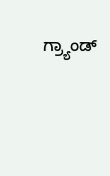ಗ್ರ್ಯಾಂಡ್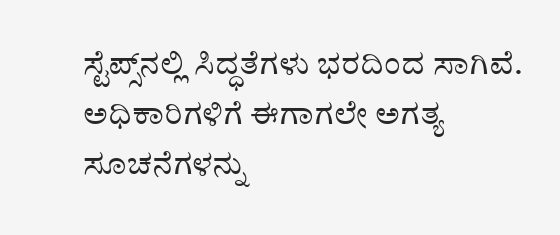ಸ್ಟೆಪ್ಸ್‌ನಲ್ಲಿ ಸಿದ್ಧತೆಗಳು ಭರದಿಂದ ಸಾಗಿವೆ. ಅಧಿಕಾರಿಗಳಿಗೆ ಈಗಾಗಲೇ ಅಗತ್ಯ ಸೂಚನೆಗಳನ್ನು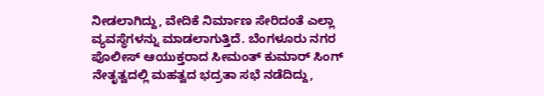ನೀಡಲಾಗಿದ್ದು, ವೇದಿಕೆ ನಿರ್ಮಾಣ ಸೇರಿದಂತೆ ಎಲ್ಲಾ ವ್ಯವಸ್ಥೆಗಳನ್ನು ಮಾಡಲಾಗುತ್ತಿದೆ. ಬೆಂಗಳೂರು ನಗರ ಪೊಲೀಸ್ ಆಯುಕ್ತರಾದ ಸೀಮಂತ್ ಕುಮಾರ್ ಸಿಂಗ್ ನೇತೃತ್ವದಲ್ಲಿ ಮಹತ್ವದ ಭದ್ರತಾ ಸಭೆ ನಡೆದಿದ್ದು,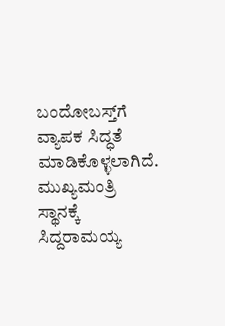ಬಂದೋಬಸ್ತ್‌ಗೆ ವ್ಯಾಪಕ ಸಿದ್ಧತೆ ಮಾಡಿಕೊಳ್ಳಲಾಗಿದೆ. ಮುಖ್ಯಮಂತ್ರಿ ಸ್ಥಾನಕ್ಕೆ ಸಿದ್ದರಾಮಯ್ಯ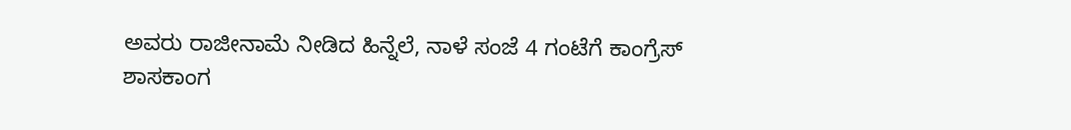ಅವರು ರಾಜೀನಾಮೆ ನೀಡಿದ ಹಿನ್ನೆಲೆ, ನಾಳೆ ಸಂಜೆ 4 ಗಂಟೆಗೆ ಕಾಂಗ್ರೆಸ್ ಶಾಸಕಾಂಗ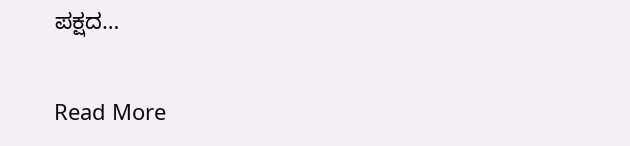ಪಕ್ಷದ…

Read More